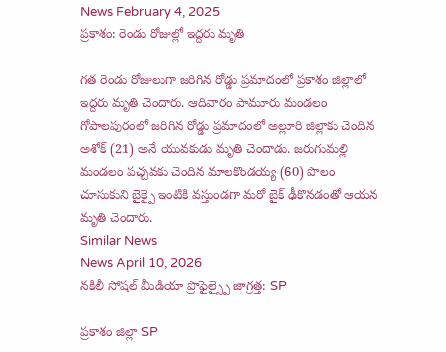News February 4, 2025
ప్రకాశం: రెండు రోజుల్లో ఇద్దరు మృతి

గత రెండు రోజులుగా జరిగిన రోడ్డు ప్రమాదంలో ప్రకాశం జిల్లాలో ఇద్దరు మృతి చెందారు. ఆదివారం పామూరు మండలం గోపాలపురంలో జరిగిన రోడ్డు ప్రమాదంలో అల్లూరి జిల్లాకు చెందిన అశోక్ (21) అనే యువకుడు మృతి చెందాడు. జరుగుమల్లి మండలం పచ్చవకు చెందిన మాలకొండయ్య (60) పొలం చూసుకుని బైక్పై ఇంటికి వస్తుండగా మరో బైక్ ఢీకొనడంతో ఆయన మృతి చెందారు.
Similar News
News April 10, 2026
నకిలీ సోషల్ మీడియా ప్రొఫైల్స్పై జాగ్రత్త: SP

ప్రకాశం జిల్లా SP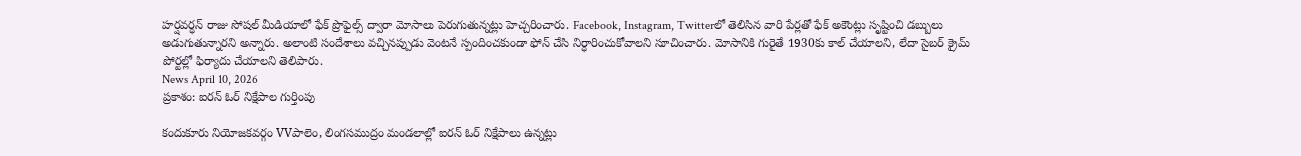హర్షవర్ధన్ రాజు సోషల్ మీడియాలో ఫేక్ ప్రొఫైల్స్ ద్వారా మోసాలు పెరుగుతున్నట్లు హెచ్చరించారు. Facebook, Instagram, Twitterలో తెలిసిన వారి పేర్లతో ఫేక్ అకౌంట్లు సృష్టించి డబ్బులు అడుగుతున్నారని అన్నారు. అలాంటి సందేశాలు వచ్చినప్పుడు వెంటనే స్పందించకుండా ఫోన్ చేసి నిర్ధారించుకోవాలని సూచించారు. మోసానికి గురైతే 1930కు కాల్ చేయాలని, లేదా సైబర్ క్రైమ్ పోర్టల్లో ఫిర్యాదు చేయాలని తెలిపారు.
News April 10, 2026
ప్రకాశం: ఐరన్ ఓర్ నిక్షేపాల గుర్తింపు

కందుకూరు నియోజకవర్గం VVపాలెం, లింగసముద్రం మండలాల్లో ఐరన్ ఓర్ నిక్షేపాలు ఉన్నట్లు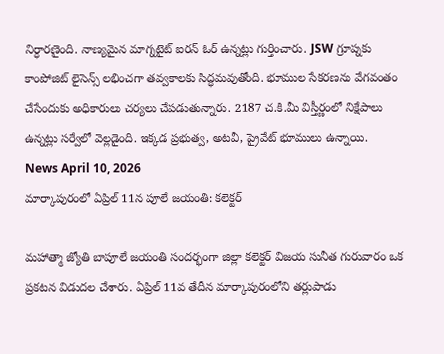నిర్ధారణైంది. నాణ్యమైన మాగ్నటైట్ ఐరన్ ఓర్ ఉన్నట్లు గుర్తించారు. JSW గ్రూప్నకు కాంపోజిట్ లైసెన్స్ లభించగా తవ్వకాలకు సిద్ధమవుతోంది. భూముల సేకరణను వేగవంతం చేసేందుకు అధికారులు చర్యలు చేపడుతున్నారు. 2187 చ.కి.మీ విస్తీర్ణంలో నిక్షేపాలు ఉన్నట్లు సర్వేలో వెల్లడైంది. ఇక్కడ ప్రభుత్వ, అటవీ, ప్రైవేట్ భూములు ఉన్నాయి.
News April 10, 2026
మార్కాపురంలో ఏప్రిల్ 11న పూలే జయంతి: కలెక్టర్

మహాత్మా జ్యోతి బాపూలే జయంతి సందర్భంగా జిల్లా కలెక్టర్ విజయ సునీత గురువారం ఒక ప్రకటన విడుదల చేశారు. ఏప్రిల్ 11వ తేదీన మార్కాపురంలోని తర్లుపాడు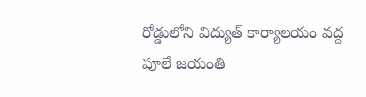రోడ్డులోని విద్యుత్ కార్యాలయం వద్ద పూలే జయంతి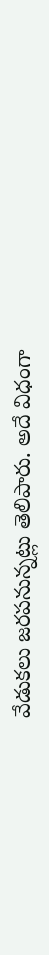వేడుకలు జరపనున్నట్లు తెలిపారు. అదే విధంగా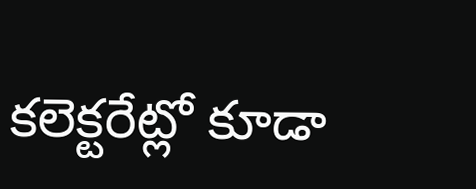కలెక్టరేట్లో కూడా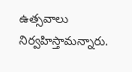ఉత్సవాలు నిర్వహిస్తామన్నారు.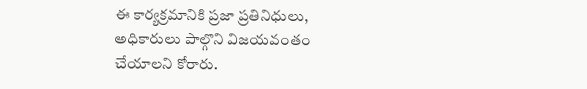ఈ కార్యక్రమానికి ప్రజా ప్రతినిధులు, అధికారులు పాల్గొని విజయవంతం చేయాలని కోరారు.